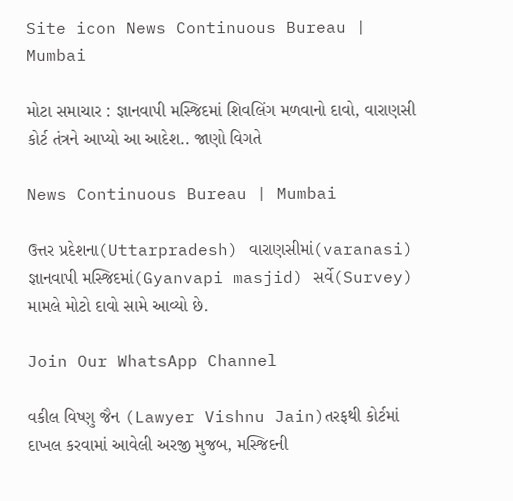Site icon News Continuous Bureau | Mumbai

મોટા સમાચાર : જ્ઞાનવાપી મસ્જિદમાં શિવલિંગ મળવાનો દાવો, વારાણસી  કોર્ટ તંત્રને આપ્યો આ આદેશ.. જાણો વિગતે

News Continuous Bureau | Mumbai

ઉત્તર પ્રદેશના(Uttarpradesh) વારાણસીમાં(varanasi) જ્ઞાનવાપી મસ્જિદમાં(Gyanvapi masjid) સર્વે(Survey) મામલે મોટો દાવો સામે આવ્યો છે.

Join Our WhatsApp Channel

વકીલ વિષ્ણુ જૈન (Lawyer Vishnu Jain)તરફથી કોર્ટમાં દાખલ કરવામાં આવેલી અરજી મુજબ, મસ્જિદની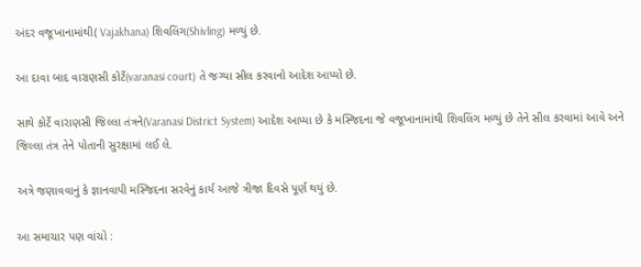અંદર વજૂખાનામાંથી( Vajakhana) શિવલિંગ(Shivling) મળ્યું છે.

આ દાવા બાદ વારાણસી કોર્ટે(varanasi court) તે જગ્યા સીલ કરવાનો આદેશ આપ્યો છે.

સાથે કોર્ટે વારાણસી જિલ્લા તંત્રને(Varanasi District System) આદેશ આપ્યા છે કે મસ્જિદના જે વજૂખાનામાંથી શિવલિંગ મળ્યું છે તેને સીલ કરવામાં આવે અને જિલ્લા તંત્ર તેને પોતાની સુરક્ષામાં લઈ લે.

અત્રે જણાવવાનું કે જ્ઞાનવાપી મસ્જિદના સરવેનું કાર્ય આજે ત્રીજા દિવસે પૂર્ણ થયું છે.

આ સમાચાર પણ વાંચો :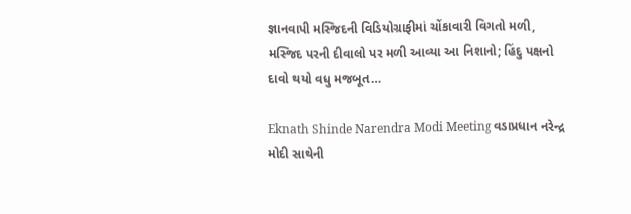જ્ઞાનવાપી મસ્જિદની વિડિયોગ્રાફીમાં ચોંકાવારી વિગતો મળી, મસ્જિદ પરની દીવાલો પર મળી આવ્યા આ નિશાનો; હિંદુ પક્ષનો દાવો થયો વધુ મજબૂત…

Eknath Shinde Narendra Modi Meeting વડાપ્રધાન નરેન્દ્ર મોદી સાથેની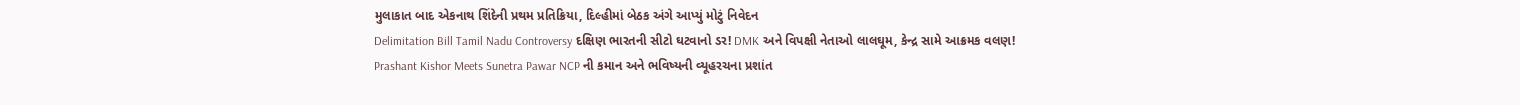મુલાકાત બાદ એકનાથ શિંદેની પ્રથમ પ્રતિક્રિયા, દિલ્હીમાં બેઠક અંગે આપ્યું મોટું નિવેદન
Delimitation Bill Tamil Nadu Controversy દક્ષિણ ભારતની સીટો ઘટવાનો ડર! DMK અને વિપક્ષી નેતાઓ લાલઘૂમ, કેન્દ્ર સામે આક્રમક વલણ!
Prashant Kishor Meets Sunetra Pawar NCP ની કમાન અને ભવિષ્યની વ્યૂહરચના પ્રશાંત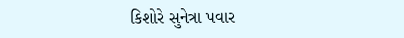કિશોરે સુનેત્રા પવાર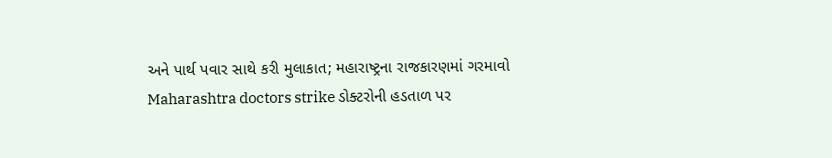અને પાર્થ પવાર સાથે કરી મુલાકાત; મહારાષ્ટ્રના રાજકારણમાં ગરમાવો
Maharashtra doctors strike ડોક્ટરોની હડતાળ પર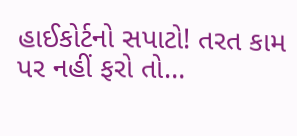હાઈકોર્ટનો સપાટો! તરત કામ પર નહીં ફરો તો…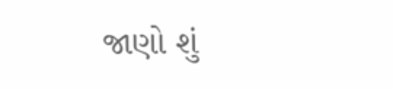જાણો શું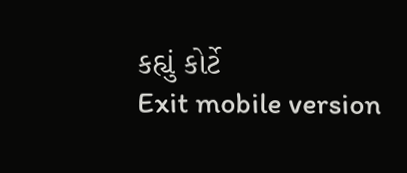કહ્યું કોર્ટે
Exit mobile version